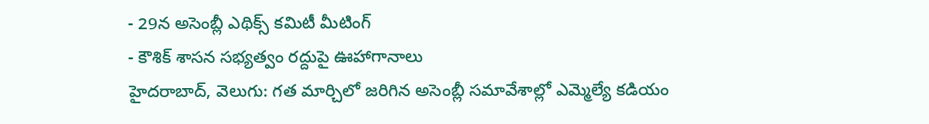- 29న అసెంబ్లీ ఎథిక్స్ కమిటీ మీటింగ్
- కౌశిక్ శాసన సభ్యత్వం రద్దుపై ఊహాగానాలు
హైదరాబాద్, వెలుగు: గత మార్చిలో జరిగిన అసెంబ్లీ సమావేశాల్లో ఎమ్మెల్యే కడియం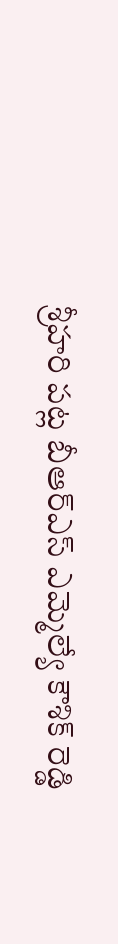శ్రీహరి పట్ల బీఆర్ఎస్ ఎమ్మెల్యే కౌశిక్ రెడ్డి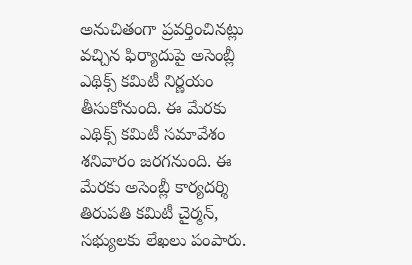అనుచితంగా ప్రవర్తించినట్లు వచ్చిన ఫిర్యాదుపై అసెంబ్లీ ఎథిక్స్ కమిటీ నిర్ణయం తీసుకోనుంది. ఈ మేరకు ఎథిక్స్ కమిటీ సమావేశం శనివారం జరగనుంది. ఈ మేరకు అసెంబ్లీ కార్యదర్శి తిరుపతి కమిటీ చైర్మన్, సభ్యులకు లేఖలు పంపారు.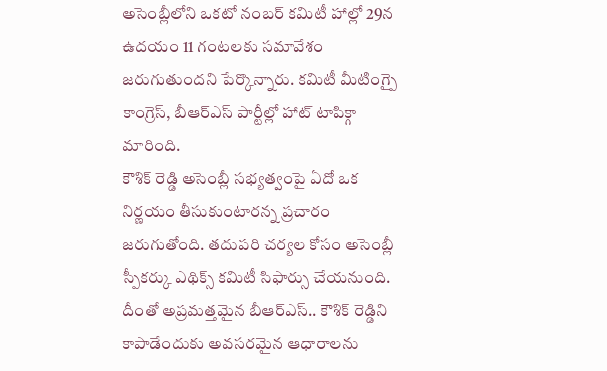అసెంబ్లీలోని ఒకటో నంబర్ కమిటీ హాల్లో 29న ఉదయం 11 గంటలకు సమావేశం జరుగుతుందని పేర్కొన్నారు. కమిటీ మీటింగ్పై కాంగ్రెస్, బీఆర్ఎస్ పార్టీల్లో హాట్ టాపిక్గా మారింది.
కౌశిక్ రెడ్డి అసెంబ్లీ సభ్యత్వంపై ఏదో ఒక నిర్ణయం తీసుకుంటారన్న ప్రచారం జరుగుతోంది. తదుపరి చర్యల కోసం అసెంబ్లీ స్పీకర్కు ఎథిక్స్ కమిటీ సిఫార్సు చేయనుంది. దీంతో అప్రమత్తమైన బీఆర్ఎస్.. కౌశిక్ రెడ్డిని కాపాడేందుకు అవసరమైన ఆధారాలను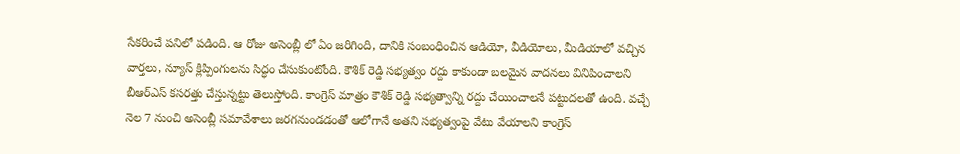సేకరించే పనిలో పడింది. ఆ రోజు అసెంబ్లీ లో ఏం జరిగింది, దానికి సంబంధించిన ఆడియో, వీడియోలు, మీడియాలో వచ్చిన వార్తలు, న్యూస్ క్లిప్పింగులను సిద్ధం చేసుకుంటోంది. కౌశిక్ రెడ్డి సభ్యత్వం రద్దు కాకుండా బలమైన వాదనలు వినిపించాలని బీఆర్ఎస్ కసరత్తు చేస్తున్నట్టు తెలుస్తోంది. కాంగ్రెస్ మాత్రం కౌశిక్ రెడ్డి సభ్యత్వాన్ని రద్దు చేయించాలనే పట్టుదలతో ఉంది. వచ్చే నెల 7 నుంచి అసెంబ్లీ సమావేశాలు జరగనుండడంతో ఆలోగానే అతని సభ్యత్వంపై వేటు వేయాలని కాంగ్రెస్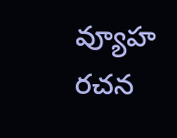వ్యూహ రచన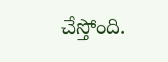చేస్తోంది.